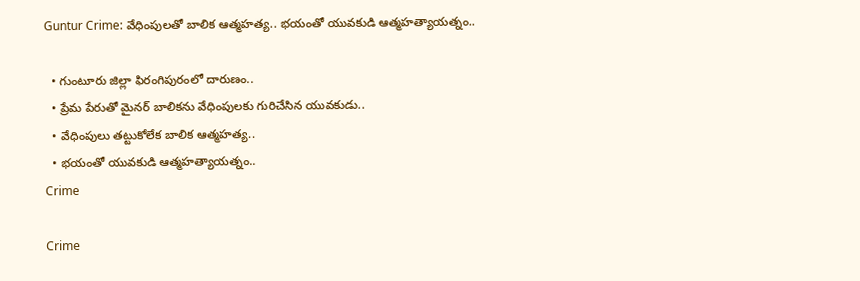Guntur Crime: వేధింపులతో బాలిక ఆత్మహత్య.. భయంతో యువకుడి ఆత్మహత్యాయత్నం..

  • గుంటూరు జిల్లా ఫిరంగిపురంలో దారుణం..
  • ప్రేమ పేరుతో మైనర్ బాలికను వేధింపులకు గురిచేసిన యువకుడు..
  • వేధింపులు తట్టుకోలేక బాలిక ఆత్మహత్య..
  • భయంతో యువకుడి ఆత్మహత్యాయత్నం..
Crime

Crime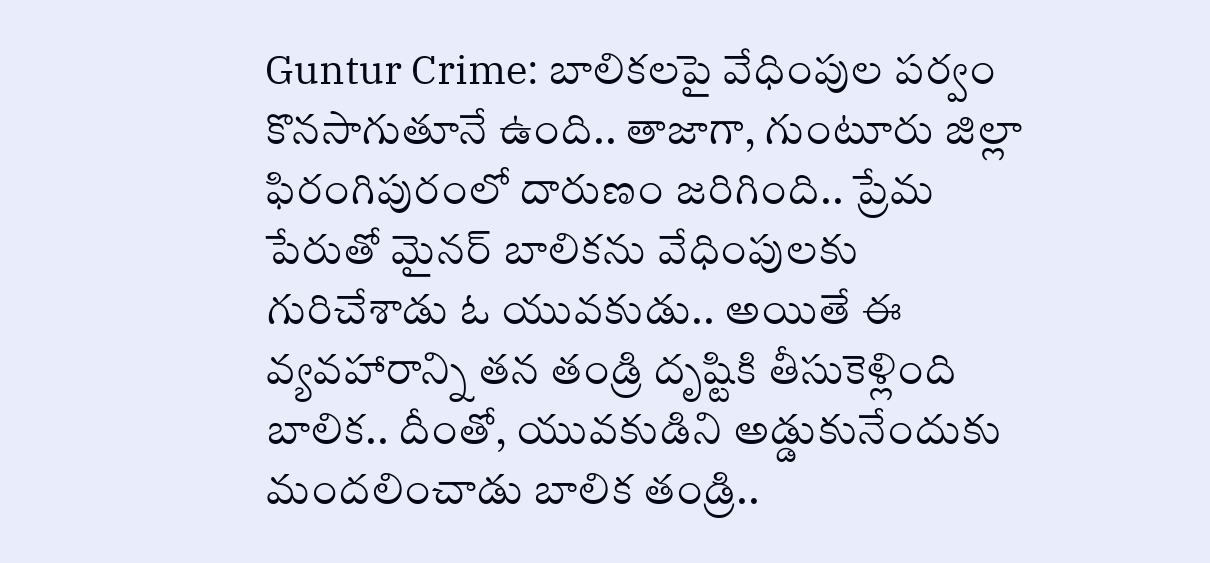Guntur Crime: బాలికలపై వేధింపుల పర్వం కొనసాగుతూనే ఉంది.. తాజాగా, గుంటూరు జిల్లా ఫిరంగిపురంలో దారుణం జరిగింది.. ప్రేమ పేరుతో మైనర్ బాలికను వేధింపులకు గురిచేశాడు ఓ యువకుడు.. అయితే ఈ వ్యవహారాన్ని తన తండ్రి దృష్టికి తీసుకెళ్లింది బాలిక.. దీంతో, యువకుడిని అడ్డుకునేందుకు మందలించాడు బాలిక తండ్రి..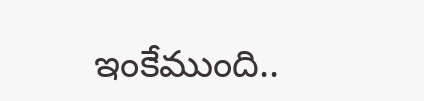ఇంకేముంది..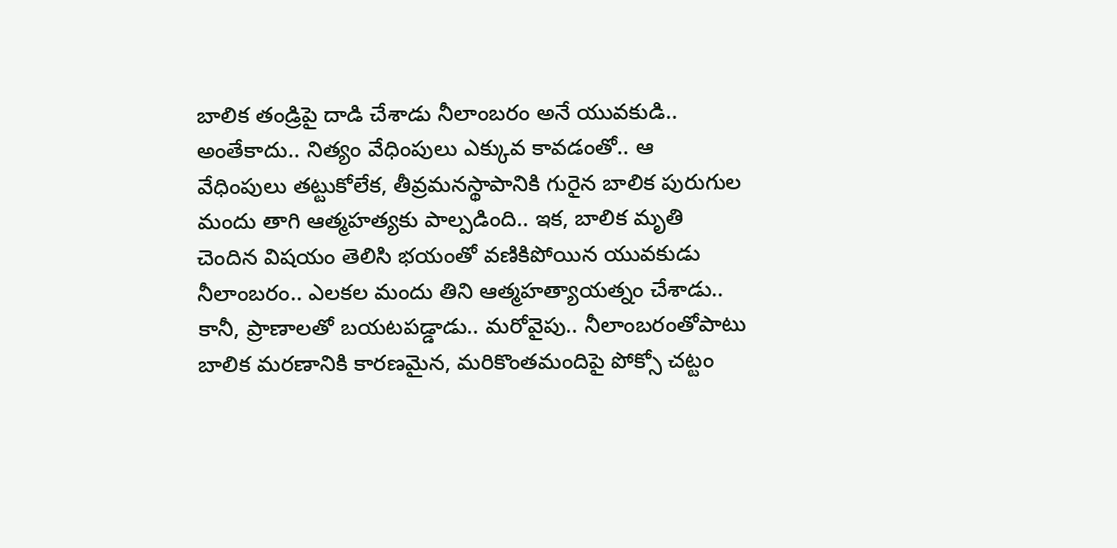బాలిక తండ్రిపై దాడి చేశాడు నీలాంబరం అనే యువకుడి.. అంతేకాదు.. నిత్యం వేధింపులు ఎక్కువ కావడంతో.. ఆ వేధింపులు తట్టుకోలేక, తీవ్రమనస్థాపానికి గురైన బాలిక పురుగుల మందు తాగి ఆత్మహత్యకు పాల్పడింది.. ఇక, బాలిక మృతి చెందిన విషయం తెలిసి భయంతో వణికిపోయిన యువకుడు నీలాంబరం.. ఎలకల మందు తిని ఆత్మహత్యాయత్నం చేశాడు.. కానీ, ప్రాణాలతో బయటపడ్డాడు.. మరోవైపు.. నీలాంబరంతోపాటు బాలిక మరణానికి కారణమైన, మరికొంతమందిపై పోక్సో చట్టం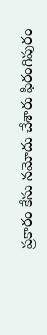ప్రకారం కేసు నమోదు చేశారు ఫిరంగిపురం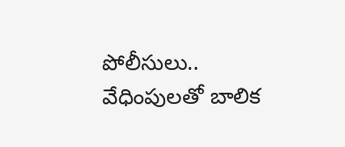పోలీసులు.. వేధింపులతో బాలిక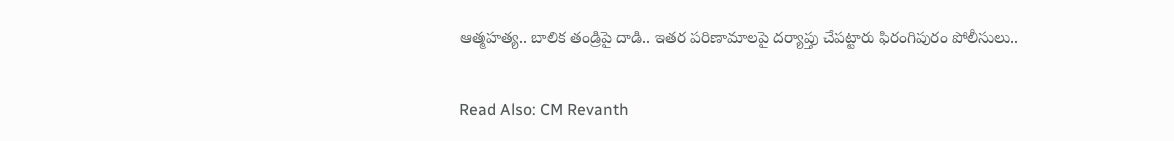ఆత్మహత్య.. బాలిక తండ్రిపై దాడి.. ఇతర పరిణామాలపై దర్యాప్తు చేపట్టారు ఫిరంగిపురం పోలీసులు..

Read Also: CM Revanth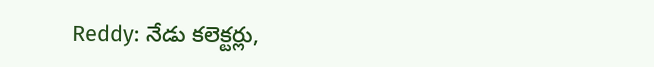Reddy: నేడు కలెక్టర్లు,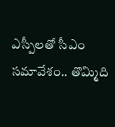ఎస్పీలతో సీఎం సమావేశం.. తొమ్మిది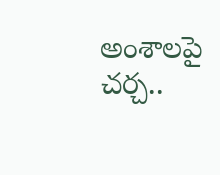అంశాలపై చర్చ..